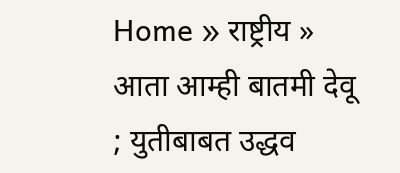Home » राष्ट्रीय » आता आम्ही बातमी देवू ; युतीबाबत उद्धव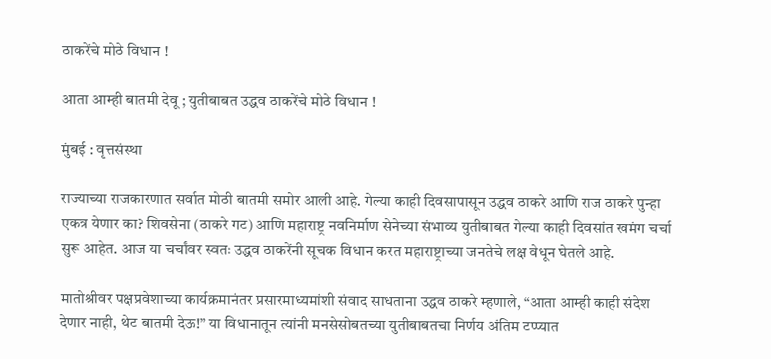ठाकरेंचे मोठे विधान !

आता आम्ही बातमी देवू ; युतीबाबत उद्धव ठाकरेंचे मोठे विधान !

मुंबई : वृत्तसंस्था

राज्याच्या राजकारणात सर्वात मोठी बातमी समोर आली आहे. गेल्या काही दिवसापासून उद्धव ठाकरे आणि राज ठाकरे पुन्हा एकत्र येणार का? शिवसेना (ठाकरे गट) आणि महाराष्ट्र नवनिर्माण सेनेच्या संभाव्य युतीबाबत गेल्या काही दिवसांत खमंग चर्चा सुरू आहेत. आज या चर्चांवर स्वतः उद्धव ठाकरेंनी सूचक विधान करत महाराष्ट्राच्या जनतेचे लक्ष वेधून घेतले आहे.

मातोश्रीवर पक्षप्रवेशाच्या कार्यक्रमानंतर प्रसारमाध्यमांशी संवाद साधताना उद्धव ठाकरे म्हणाले, “आता आम्ही काही संदेश देणार नाही, थेट बातमी देऊ!” या विधानातून त्यांनी मनसेसोबतच्या युतीबाबतचा निर्णय अंतिम टप्प्यात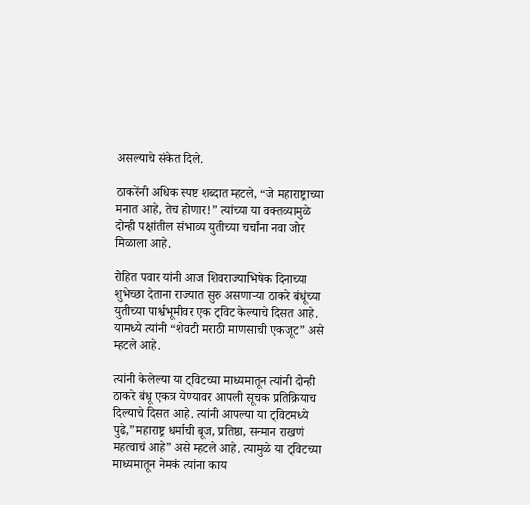असल्याचे संकेत दिले.

ठाकरेंनी अधिक स्पष्ट शब्दात म्हटले, “जे महाराष्ट्राच्या मनात आहे, तेच होणार!” त्यांच्या या वक्तव्यामुळे दोन्ही पक्षांतील संभाव्य युतीच्या चर्चांना नवा जोर मिळाला आहे.

रोहित पवार यांनी आज शिवराज्याभिषेक दिनाच्या शुभेच्छा देताना राज्यात सुरु असणाऱ्या ठाकरे बंधूंच्या युतीच्या पार्श्वभूमीवर एक ट्विट केल्याचे दिसत आहे. यामध्ये त्यांनी “शेवटी मराठी माणसाची एकजूट” असे म्हटले आहे.

त्यांनी केलेल्या या ट्विटच्या माध्यमातून त्यांनी दोन्ही ठाकरे बंधू एकत्र येण्यावर आपली सूचक प्रतिक्रियाच दिल्याचे दिसत आहे. त्यांनी आपल्या या ट्विटमध्ये पुढे,”महाराष्ट्र धर्माची बूज, प्रतिष्ठा, सन्मान राखणं महत्वाचं आहे” असे म्हटले आहे. त्यामुळे या ट्विटच्या माध्यमातून नेमकं त्यांना काय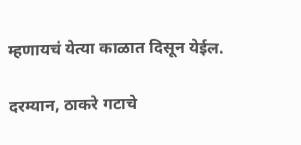म्हणायचं येत्या काळात दिसून येईल.

दरम्यान, ठाकरे गटाचे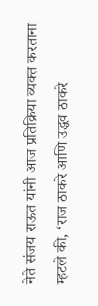नेते संजय राऊत यांनी आज प्रतिक्रिया व्यक्त करताना म्हटले की, ‘राज ठाकरे आणि उद्धव ठाकरे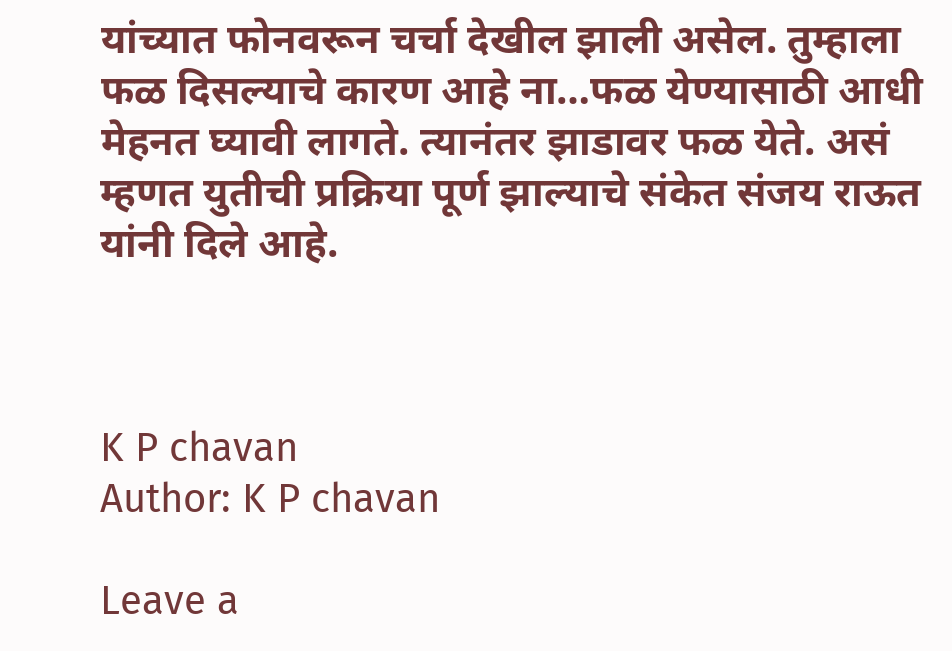यांच्यात फोनवरून चर्चा देखील झाली असेल. तुम्हाला फळ दिसल्याचे कारण आहे ना…फळ येण्यासाठी आधी मेहनत घ्यावी लागते. त्यानंतर झाडावर फळ येते. असं म्हणत युतीची प्रक्रिया पूर्ण झाल्याचे संकेत संजय राऊत यांनी दिले आहे.



K P chavan
Author: K P chavan

Leave a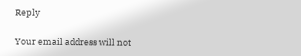Reply

Your email address will not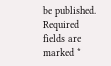be published. Required fields are marked *